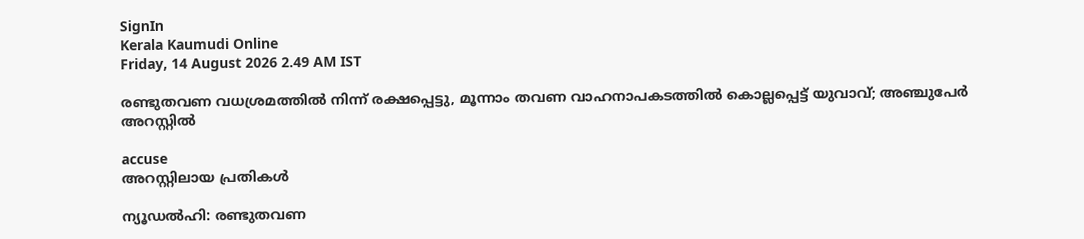SignIn
Kerala Kaumudi Online
Friday, 14 August 2026 2.49 AM IST

രണ്ടുതവണ വധശ്രമത്തിൽ നിന്ന് രക്ഷപ്പെട്ടു, മൂന്നാം തവണ വാഹനാപകടത്തിൽ കൊല്ലപ്പെട്ട് യുവാവ്; അഞ്ചുപേർ അറസ്റ്റിൽ

accuse
അറസ്റ്റിലായ പ്രതികൾ

ന്യൂഡൽഹി: രണ്ടുതവണ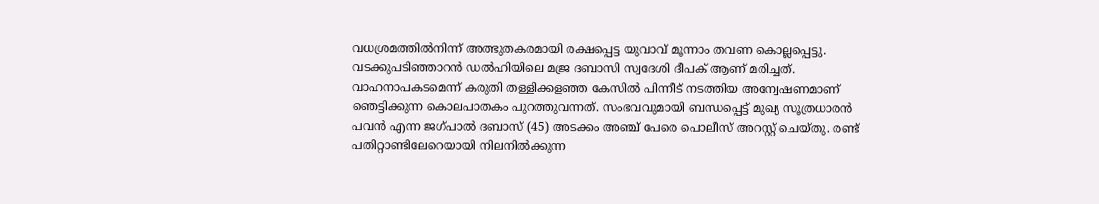വധശ്രമത്തിൽനിന്ന് അത്ഭുതകരമായി രക്ഷപ്പെട്ട യുവാവ് മൂന്നാം തവണ കൊല്ലപ്പെട്ടു. വടക്കുപടിഞ്ഞാറൻ ഡൽഹിയിലെ മജ്ര ദബാസി സ്വദേശി ദീപക് ആണ് മരിച്ചത്. വാഹനാപകടമെന്ന് കരുതി തള്ളിക്കളഞ്ഞ കേസിൽ പിന്നീട് നടത്തിയ അന്വേഷണമാണ് ഞെട്ടിക്കുന്ന കൊലപാതകം പുറത്തുവന്നത്. സംഭവവുമായി ബന്ധപ്പെട്ട് മുഖ്യ സൂത്രധാരൻ പവൻ എന്ന ജഗ്പാൽ ദബാസ് (45) അടക്കം അഞ്ച് പേരെ പൊലീസ് അറസ്റ്റ് ചെയ്തു. രണ്ട് പതിറ്റാണ്ടിലേറെയായി നിലനിൽക്കുന്ന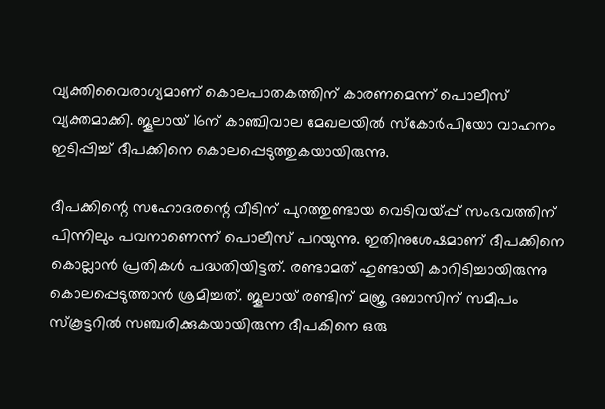വ്യക്തിവൈരാഗ്യമാണ് കൊലപാതകത്തിന് കാരണമെന്ന് പൊലീസ് വ്യക്തമാക്കി. ജൂലായ് 16ന് കാഞ്ചിവാല മേഖലയിൽ സ്‌കോർപിയോ വാഹനം ഇടിപ്പിച്ച് ദീപക്കിനെ കൊലപ്പെടുത്തുകയായിരുന്നു.

ദീപക്കിന്റെ സഹോദരന്റെ വീടിന് പുറത്തുണ്ടായ വെടിവയ്പ്പ് സംഭവത്തിന് പിന്നിലും പവനാണെന്ന് പൊലീസ് പറയുന്നു. ഇതിനുശേഷമാണ് ദീപക്കിനെ കൊല്ലാൻ പ്രതികൾ പദ്ധതിയിട്ടത്. രണ്ടാമത് ഹുണ്ടായി കാറിടിച്ചായിരുന്നു കൊലപ്പെടുത്താൻ ശ്രമിച്ചത്. ജൂലായ് രണ്ടിന് മജ്ര ദബാസിന് സമീപം സ്‌കൂട്ടറിൽ സഞ്ചരിക്കുകയായിരുന്ന ദീപകിനെ ഒരു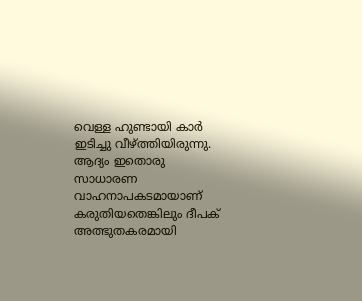വെള്ള ഹുണ്ടായി കാർ ഇടിച്ചു വീഴ്ത്തിയിരുന്നു. ആദ്യം ഇതൊരു സാധാരണ വാഹനാപകടമായാണ് കരുതിയതെങ്കിലും ദീപക് അത്ഭുതകരമായി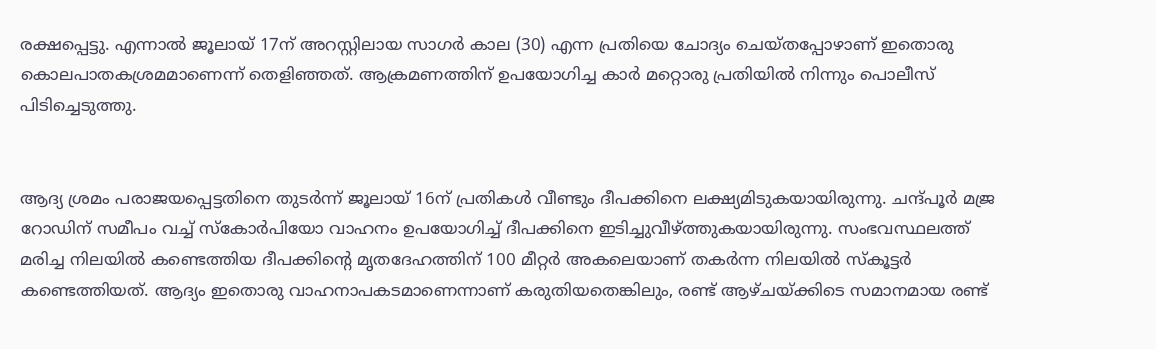രക്ഷപ്പെട്ടു. എന്നാൽ ജൂലായ് 17ന് അറസ്റ്റിലായ സാഗർ കാല (30) എന്ന പ്രതിയെ ചോദ്യം ചെയ്തപ്പോഴാണ് ഇതൊരു കൊലപാതകശ്രമമാണെന്ന് തെളിഞ്ഞത്. ആക്രമണത്തിന് ഉപയോഗിച്ച കാർ മറ്റൊരു പ്രതിയിൽ നിന്നും പൊലീസ് പിടിച്ചെടുത്തു.


ആദ്യ ശ്രമം പരാജയപ്പെട്ടതിനെ തുടർന്ന് ജൂലായ് 16ന് പ്രതികൾ വീണ്ടും ദീപക്കിനെ ലക്ഷ്യമിടുകയായിരുന്നു. ചന്ദ്പൂർ മജ്ര റോഡിന് സമീപം വച്ച് സ്‌കോർപിയോ വാഹനം ഉപയോഗിച്ച് ദീപക്കിനെ ഇടിച്ചുവീഴ്ത്തുകയായിരുന്നു. സംഭവസ്ഥലത്ത് മരിച്ച നിലയിൽ കണ്ടെത്തിയ ദീപക്കിന്റെ മൃതദേഹത്തിന് 100 മീറ്റർ അകലെയാണ് തകർന്ന നിലയിൽ സ്‌കൂട്ടർ കണ്ടെത്തിയത്. ആദ്യം ഇതൊരു വാഹനാപകടമാണെന്നാണ് കരുതിയതെങ്കിലും, രണ്ട് ആഴ്ചയ്ക്കിടെ സമാനമായ രണ്ട്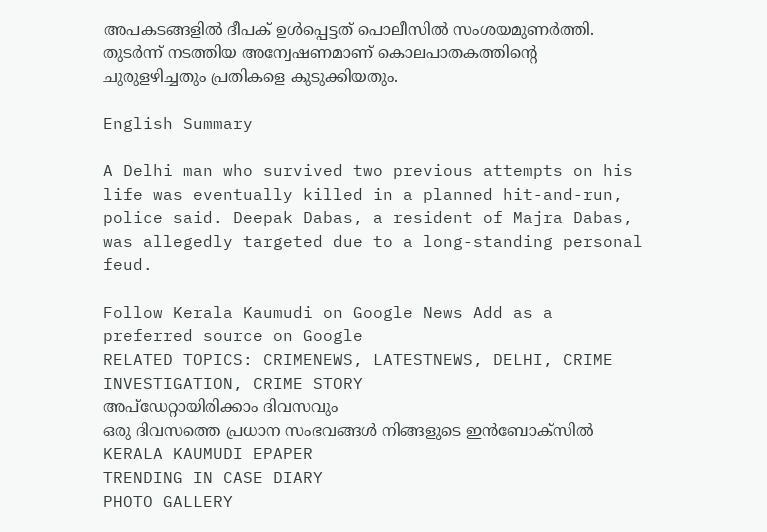അപകടങ്ങളിൽ ദീപക് ഉൾപ്പെട്ടത് പൊലീസിൽ സംശയമുണർത്തി. തുടർന്ന് നടത്തിയ അന്വേഷണമാണ് കൊലപാതകത്തിന്റെ ചുരുളഴിച്ചതും പ്രതികളെ കുടുക്കിയതും.

English Summary

A Delhi man who survived two previous attempts on his life was eventually killed in a planned hit-and-run, police said. Deepak Dabas, a resident of Majra Dabas, was allegedly targeted due to a long-standing personal feud.

Follow Kerala Kaumudi on Google News Add as a preferred source on Google
RELATED TOPICS: CRIMENEWS, LATESTNEWS, DELHI, CRIME INVESTIGATION, CRIME STORY
അപ്ഡേറ്റായിരിക്കാം ദിവസവും
ഒരു ദിവസത്തെ പ്രധാന സംഭവങ്ങൾ നിങ്ങളുടെ ഇൻബോക്സിൽ
KERALA KAUMUDI EPAPER
TRENDING IN CASE DIARY
PHOTO GALLERY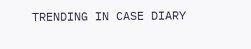TRENDING IN CASE DIARY